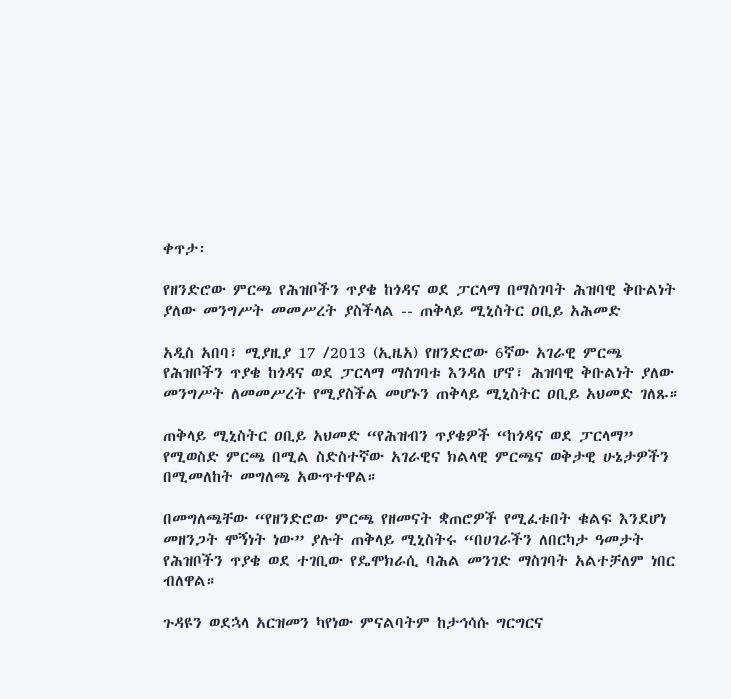ቀጥታ፡

የዘንድሮው ምርጫ የሕዝቦችን ጥያቄ ከጎዳና ወደ ፓርላማ በማስገባት ሕዝባዊ ቅቡልነት ያለው መንግሥት መመሥረት ያስችላል -- ጠቅላይ ሚኒስትር ዐቢይ አሕመድ

አዲስ አበባ፣ ሚያዚያ 17 /2013 (ኢዜአ) የዘንድሮው 6ኛው አገራዊ ምርጫ የሕዝቦችን ጥያቄ ከጎዳና ወደ ፓርላማ ማስገባቱ እንዳለ ሆኖ፣ ሕዝባዊ ቅቡልነት ያለው መንግሥት ለመመሥረት የሚያስችል መሆኑን ጠቅላይ ሚኒስትር ዐቢይ አህመድ ገለጹ።

ጠቅላይ ሚኒስትር ዐቢይ አህመድ “የሕዝብን ጥያቄዎች “ከጎዳና ወደ ፓርላማ” የሚወስድ ምርጫ በሚል ስድስተኛው አገራዊና ክልላዊ ምርጫና ወቅታዊ ሁኔታዎችን በሚመለከት መግለጫ አውጥተዋል።

በመግለጫቸው “የዘንድሮው ምርጫ የዘመናት ቋጠሮዎች የሚፈቱበት ቁልፍ እንደሆነ መዘንጋት ሞኝነት ነው” ያሉት ጠቅላይ ሚኒስትሩ “በሀገራችን ለበርካታ ዓመታት የሕዝቦችን ጥያቄ ወደ ተገቢው የዴሞክራሲ ባሕል መንገድ ማስገባት አልተቻለም ነበር ብለዋል።

ጉዳዩን ወደኋላ አርዝመን ካየነው ምናልባትም ከታኅሳሱ ግርግርና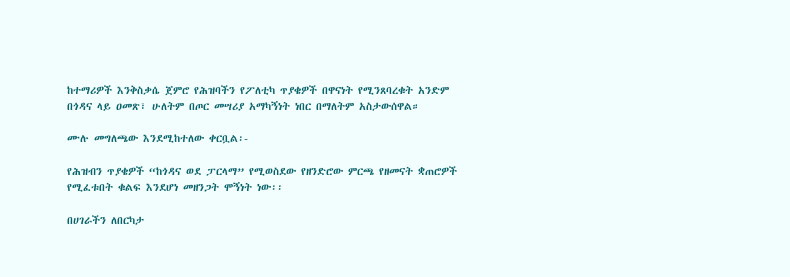ከተማሪዎች እንቅስቃሴ ጀምሮ የሕዝባችን የፖለቲካ ጥያቄዎች በዋናነት የሚንጸባረቁት አንድም በጎዳና ላይ ዐመጽ፣ ሁለትም በጦር መሣሪያ አማካኝነት ነበር በማለትም አስታውሰዋል።

ሙሉ መግለጫው እንደሚከተለው ቀርቧል፡-

የሕዝብን ጥያቄዎች “ከጎዳና ወደ ፓርላማ” የሚወስደው የዘንድሮው ምርጫ የዘመናት ቋጠሮዎች የሚፈቱበት ቁልፍ እንደሆነ መዘንጋት ሞኝነት ነው፡፡

በሀገራችን ለበርካታ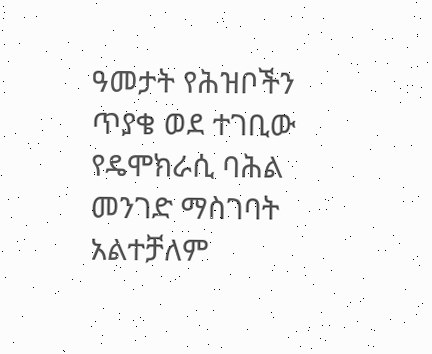ዓመታት የሕዝቦችን ጥያቄ ወደ ተገቢው የዴሞክራሲ ባሕል መንገድ ማስገባት አልተቻለም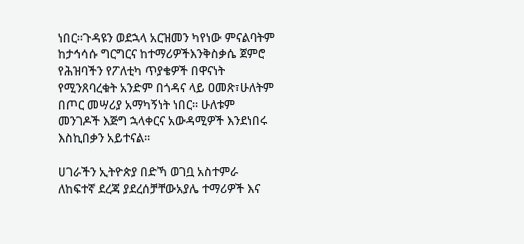ነበር።ጉዳዩን ወደኋላ አርዝመን ካየነው ምናልባትም ከታኅሳሱ ግርግርና ከተማሪዎችእንቅስቃሴ ጀምሮ የሕዝባችን የፖለቲካ ጥያቄዎች በዋናነት የሚንጸባረቁት አንድም በጎዳና ላይ ዐመጽ፣ሁለትም በጦር መሣሪያ አማካኝነት ነበር። ሁለቱም መንገዶች እጅግ ኋላቀርና አውዳሚዎች እንደነበሩ እስኪበቃን አይተናል።

ሀገራችን ኢትዮጵያ በድኻ ወገቧ አስተምራ ለከፍተኛ ደረጃ ያደረሰቻቸውአያሌ ተማሪዎች እና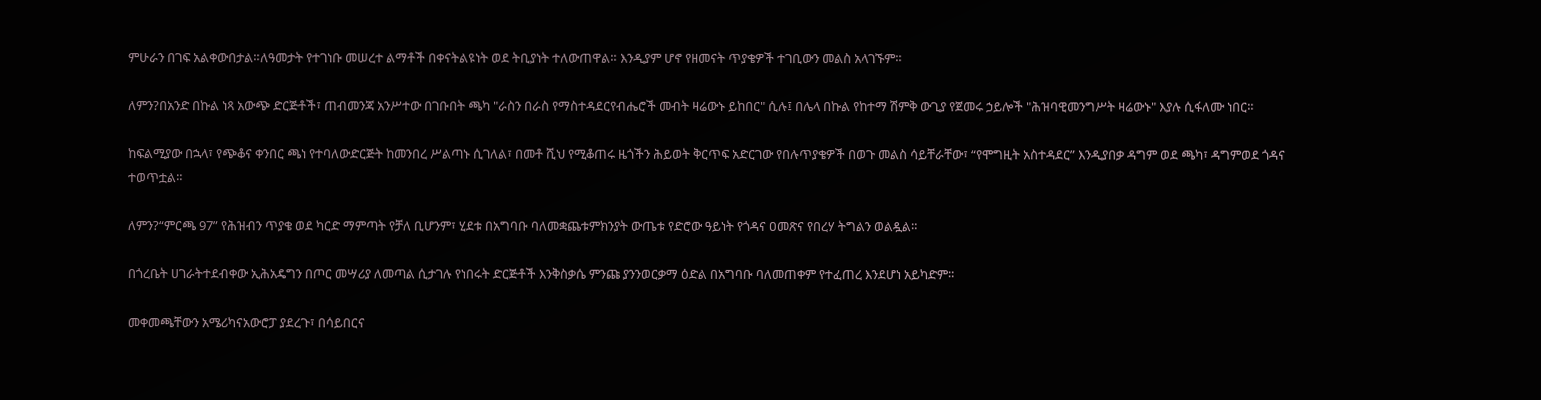ምሁራን በገፍ አልቀውበታል።ለዓመታት የተገነቡ መሠረተ ልማቶች በቀናትልዩነት ወደ ትቢያነት ተለውጠዋል። እንዲያም ሆኖ የዘመናት ጥያቄዎች ተገቢውን መልስ አላገኙም።

ለምን?በአንድ በኩል ነጻ አውጭ ድርጅቶች፣ ጠብመንጃ አንሥተው በገቡበት ጫካ "ራስን በራስ የማስተዳደርየብሔሮች መብት ዛሬውኑ ይከበር" ሲሉ፤ በሌላ በኩል የከተማ ሽምቅ ውጊያ የጀመሩ ኃይሎች "ሕዝባዊመንግሥት ዛሬውኑ" እያሉ ሲፋለሙ ነበር።

ከፍልሚያው በኋላ፣ የጭቆና ቀንበር ጫነ የተባለውድርጅት ከመንበረ ሥልጣኑ ሲገለል፣ በመቶ ሺህ የሚቆጠሩ ዜጎችን ሕይወት ቅርጥፍ አድርገው የበሉጥያቄዎች በወጉ መልስ ሳይቸራቸው፣ “የሞግዚት አስተዳደር” እንዲያበቃ ዳግም ወደ ጫካ፣ ዳግምወደ ጎዳና ተወጥቷል።

ለምን?“ምርጫ 97” የሕዝብን ጥያቄ ወደ ካርድ ማምጣት የቻለ ቢሆንም፣ ሂደቱ በአግባቡ ባለመቋጨቱምክንያት ውጤቱ የድሮው ዓይነት የጎዳና ዐመጽና የበረሃ ትግልን ወልዷል።

በጎረቤት ሀገራትተደብቀው ኢሕአዴግን በጦር መሣሪያ ለመጣል ሲታገሉ የነበሩት ድርጅቶች እንቅስቃሴ ምንጩ ያንንወርቃማ ዕድል በአግባቡ ባለመጠቀም የተፈጠረ እንደሆነ አይካድም።

መቀመጫቸውን አሜሪካናአውሮፓ ያደረጉ፣ በሳይበርና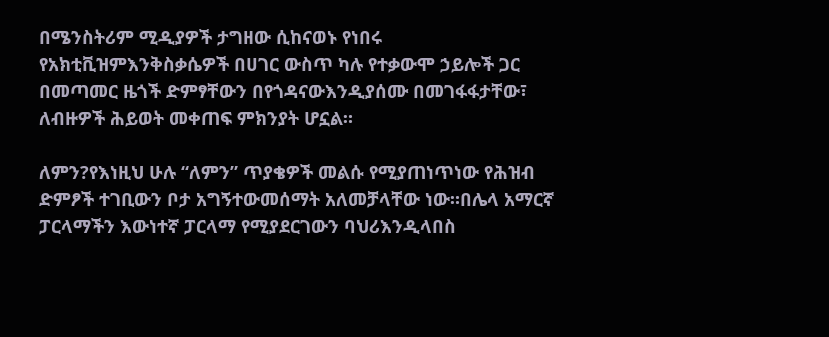በሜንስትሪም ሚዲያዎች ታግዘው ሲከናወኑ የነበሩ የአክቲቪዝምእንቅስቃሴዎች በሀገር ውስጥ ካሉ የተቃውሞ ኃይሎች ጋር በመጣመር ዜጎች ድምፃቸውን በየጎዳናውእንዲያሰሙ በመገፋፋታቸው፣ ለብዙዎች ሕይወት መቀጠፍ ምክንያት ሆኗል።

ለምን?የእነዚህ ሁሉ “ለምን” ጥያቄዎች መልሱ የሚያጠነጥነው የሕዝብ ድምፆች ተገቢውን ቦታ አግኝተውመሰማት አለመቻላቸው ነው።በሌላ አማርኛ ፓርላማችን እውነተኛ ፓርላማ የሚያደርገውን ባህሪእንዲላበስ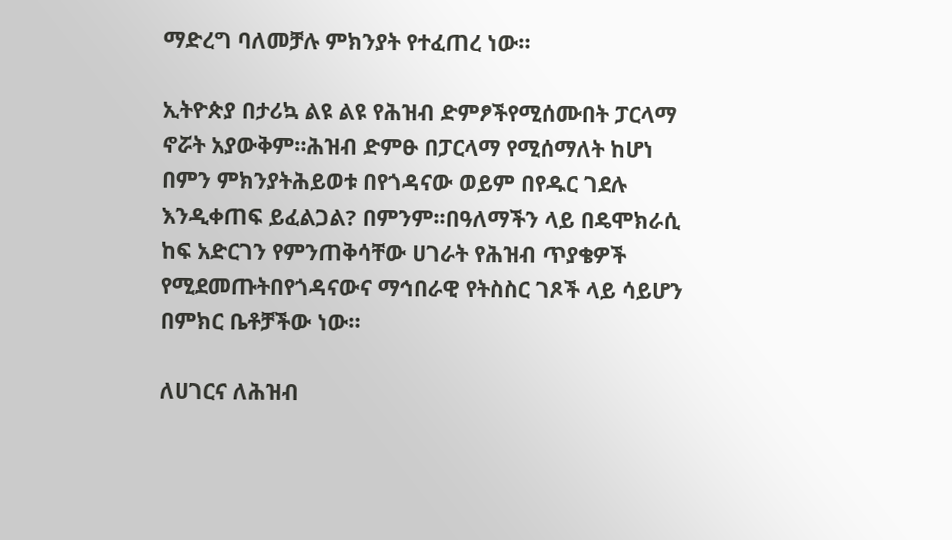ማድረግ ባለመቻሉ ምክንያት የተፈጠረ ነው።

ኢትዮጵያ በታሪኳ ልዩ ልዩ የሕዝብ ድምፆችየሚሰሙበት ፓርላማ ኖሯት አያውቅም።ሕዝብ ድምፁ በፓርላማ የሚሰማለት ከሆነ በምን ምክንያትሕይወቱ በየጎዳናው ወይም በየዱር ገደሉ እንዲቀጠፍ ይፈልጋል? በምንም፡፡በዓለማችን ላይ በዴሞክራሲ ከፍ አድርገን የምንጠቅሳቸው ሀገራት የሕዝብ ጥያቄዎች የሚደመጡትበየጎዳናውና ማኅበራዊ የትስስር ገጾች ላይ ሳይሆን በምክር ቤቶቻችው ነው።

ለሀገርና ለሕዝብ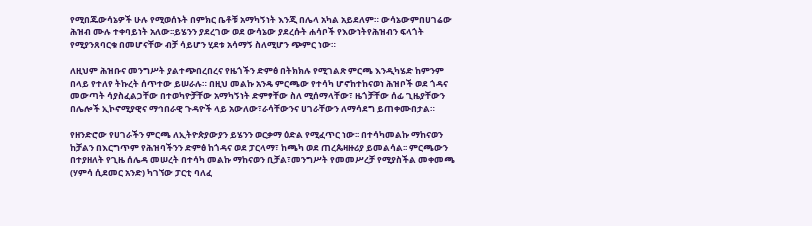የሚበጁውሳኔዎች ሁሉ የሚወሰኑት በምክር ቤቶቹ አማካኝነት እንጂ በሌላ አካል አይደለም። ውሳኔውምበሀገሬው ሕዝብ ሙሉ ተቀባይነት አለው፡፡ይሄንን ያደረገው ወደ ውሳኔው ያደረሱት ሐሳቦች የእውነትየሕዝብን ፍላጎት የሚያንጸባርቁ በመሆናቸው ብቻ ሳይሆን ሂደቱ አሳማኝ ስለሚሆን ጭምር ነው።

ለዚህም ሕዝቡና መንግሥት ያልተጭበረበረና የዜጎችን ድምፅ በትክክሉ የሚገልጽ ምርጫ እንዲካሄድ ከምንም በላይ የተለየ ትኩረት ሰጥተው ይሠራሉ። በዚህ መልኩ አንዴ ምርጫው የተሳካ ሆኖከተከናወነ ሕዝቦች ወደ ጎዳና መውጣት ሳያስፈልጋቸው በተወካዮቻቸው አማካኝነት ድምፃቸው ስለ ሚሰማላቸው፣ ዜጎቻቸው ሰፊ ጊዜያቸውን በሌሎች ኢኮኖሚያዊና ማኅበራዊ ጉዳዮች ላይ አውለው፣ራሳቸውንና ሀገራቸውን ለማሳደግ ይጠቀሙበታል።

የዘንድሮው የሀገራችን ምርጫ ለኢትዮጵያውያን ይሄንን ወርቃማ ዕድል የሚፈጥር ነው፡፡ በተሳካመልኩ ማከናወን ከቻልን በእርግጥም የሕዝባችንን ድምፅ ከጎዳና ወደ ፓርላማ፣ ከጫካ ወደ ጠረጴዛዙሪያ ይመልሳል፡፡ ምርጫውን በተያዘለት የጊዜ ሰሌዳ መሠረት በተሳካ መልኩ ማከናወን ቢቻል፣መንግሥት የመመሥረቻ የሚያስችል መቀመጫ (ሃምሳ ሲደመር አንድ) ካገኘው ፓርቲ ባለፈ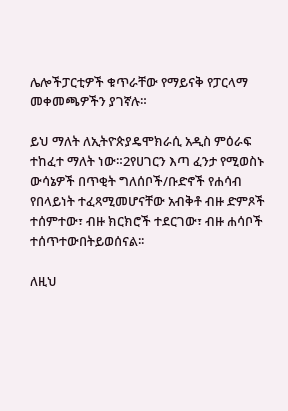ሌሎችፓርቲዎች ቁጥራቸው የማይናቅ የፓርላማ መቀመጫዎችን ያገኛሉ።

ይህ ማለት ለኢትዮጵያዴሞክራሲ አዲስ ምዕራፍ ተከፈተ ማለት ነው።2የሀገርን እጣ ፈንታ የሚወስኑ ውሳኔዎች በጥቂት ግለሰቦች/ቡድኖች የሐሳብ የበላይነት ተፈጻሚመሆናቸው አብቅቶ ብዙ ድምጾች ተሰምተው፣ ብዙ ክርክሮች ተደርገው፣ ብዙ ሐሳቦች ተሰጥተውበትይወሰናል፡፡

ለዚህ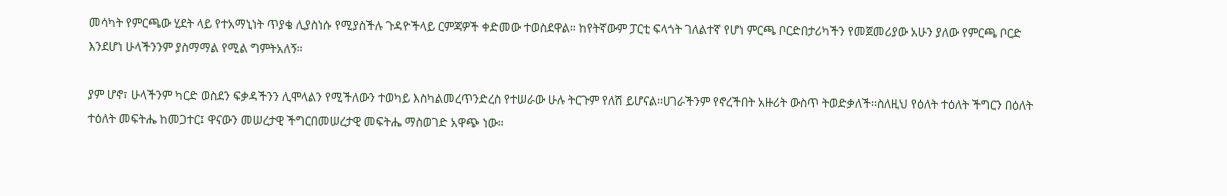መሳካት የምርጫው ሂደት ላይ የተአማኒነት ጥያቄ ሊያስነሱ የሚያስችሉ ጉዳዮችላይ ርምጃዎች ቀድመው ተወስደዋል። ከየትኛውም ፓርቲ ፍላጎት ገለልተኛ የሆነ ምርጫ ቦርድበታሪካችን የመጀመሪያው አሁን ያለው የምርጫ ቦርድ እንደሆነ ሁላችንንም ያስማማል የሚል ግምትአለኝ።

ያም ሆኖ፣ ሁላችንም ካርድ ወስደን ፍቃዳችንን ሊሞላልን የሚችለውን ተወካይ እስካልመረጥንድረስ የተሠራው ሁሉ ትርጉም የለሽ ይሆናል፡፡ሀገራችንም የኖረችበት አዙሪት ውስጥ ትወድቃለች፡፡ስለዚህ የዕለት ተዕለት ችግርን በዕለት ተዕለት መፍትሔ ከመጋተር፤ ዋናውን መሠረታዊ ችግርበመሠረታዊ መፍትሔ ማስወገድ አዋጭ ነው።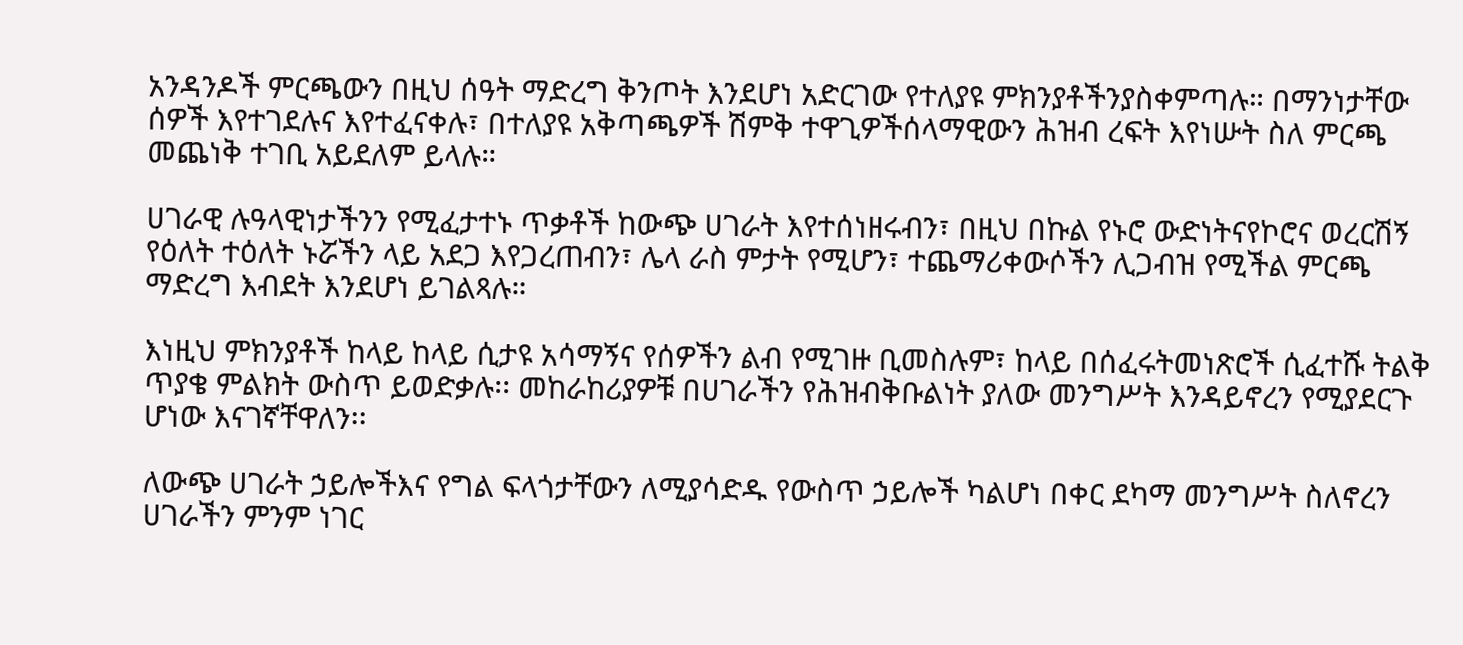አንዳንዶች ምርጫውን በዚህ ሰዓት ማድረግ ቅንጦት እንደሆነ አድርገው የተለያዩ ምክንያቶችንያስቀምጣሉ። በማንነታቸው ሰዎች እየተገደሉና እየተፈናቀሉ፣ በተለያዩ አቅጣጫዎች ሽምቅ ተዋጊዎችሰላማዊውን ሕዝብ ረፍት እየነሡት ስለ ምርጫ መጨነቅ ተገቢ አይደለም ይላሉ።

ሀገራዊ ሉዓላዊነታችንን የሚፈታተኑ ጥቃቶች ከውጭ ሀገራት እየተሰነዘሩብን፣ በዚህ በኩል የኑሮ ውድነትናየኮሮና ወረርሽኝ የዕለት ተዕለት ኑሯችን ላይ አደጋ እየጋረጠብን፣ ሌላ ራስ ምታት የሚሆን፣ ተጨማሪቀውሶችን ሊጋብዝ የሚችል ምርጫ ማድረግ እብደት እንደሆነ ይገልጻሉ።

እነዚህ ምክንያቶች ከላይ ከላይ ሲታዩ አሳማኝና የሰዎችን ልብ የሚገዙ ቢመስሉም፣ ከላይ በሰፈሩትመነጽሮች ሲፈተሹ ትልቅ ጥያቄ ምልክት ውስጥ ይወድቃሉ፡፡ መከራከሪያዎቹ በሀገራችን የሕዝብቅቡልነት ያለው መንግሥት እንዳይኖረን የሚያደርጉ ሆነው እናገኛቸዋለን፡፡

ለውጭ ሀገራት ኃይሎችእና የግል ፍላጎታቸውን ለሚያሳድዱ የውስጥ ኃይሎች ካልሆነ በቀር ደካማ መንግሥት ስለኖረን ሀገራችን ምንም ነገር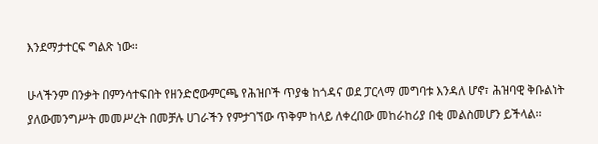እንደማታተርፍ ግልጽ ነው፡፡

ሁላችንም በንቃት በምንሳተፍበት የዘንድሮውምርጫ የሕዝቦች ጥያቄ ከጎዳና ወደ ፓርላማ መግባቱ እንዳለ ሆኖ፣ ሕዝባዊ ቅቡልነት ያለውመንግሥት መመሥረት በመቻሉ ሀገራችን የምታገኘው ጥቅም ከላይ ለቀረበው መከራከሪያ በቂ መልስመሆን ይችላል፡፡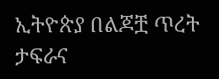ኢትዮጵያ በልጆቿ ጥረት ታፍራና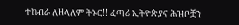ተከብራ ለዘላለም ትኑር!! ፈጣሪ ኢትዮጵያና ሕዝቦቿን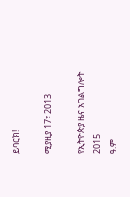ይባርክ!

ሚያዚያ 17፣ 2013

የኢትዮጵያ ዜና አገልግሎት
2015
ዓ.ም